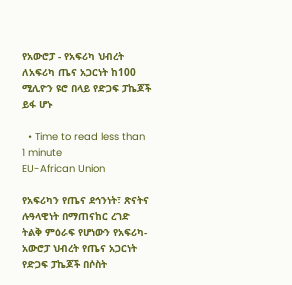የአውሮፓ - የአፍሪካ ህብረት ለአፍሪካ ጤና አጋርነት ከ100 ሚሊዮን ዩሮ በላይ የድጋፍ ፓኬጆች ይፋ ሆኑ

  • Time to read less than 1 minute
EU-African Union

የአፍሪካን የጤና ደኅንነት፣ ጽናትና ሉዓላዊነት በማጠናከር ረገድ ትልቅ ምዕራፍ የሆነውን የአፍሪካ-አውሮፓ ህብረት የጤና አጋርነት የድጋፍ ፓኬጆች በሶስት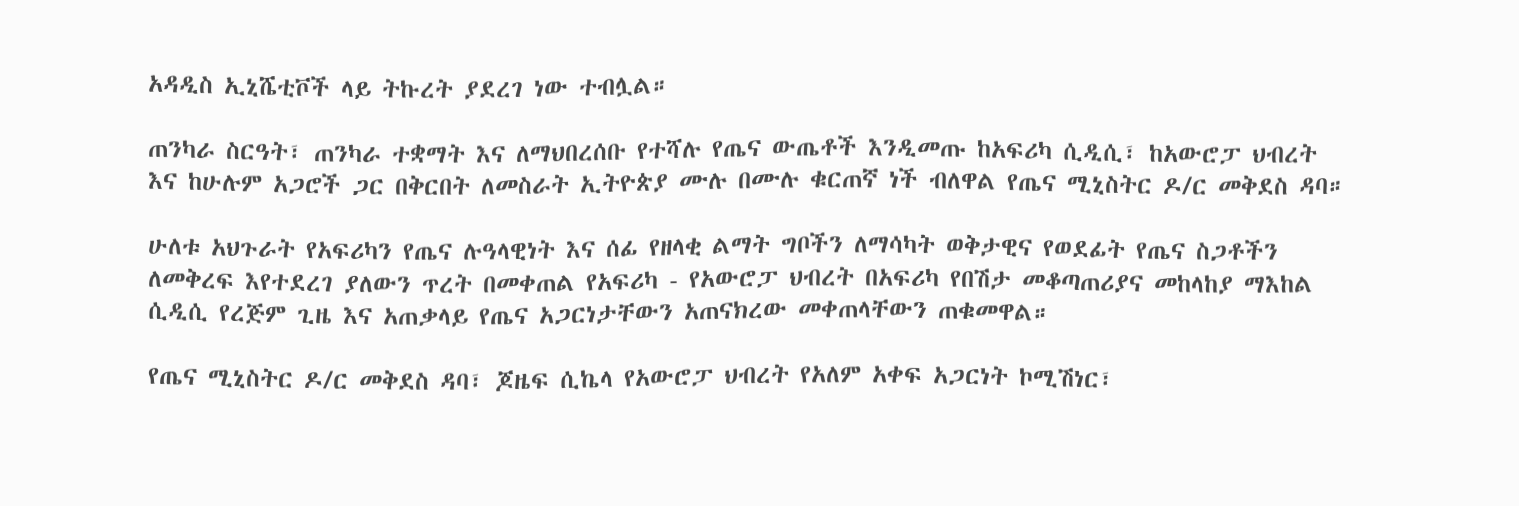አዳዲስ ኢኒሼቲቮች ላይ ትኩረት ያደረገ ነው ተብሏል።

ጠንካራ ስርዓት፣ ጠንካራ ተቋማት እና ለማህበረሰቡ የተሻሉ የጤና ውጤቶች እንዲመጡ ከአፍሪካ ሲዲሲ፣ ከአውሮፓ ህብረት እና ከሁሉም አጋሮች ጋር በቅርበት ለመስራት ኢትዮጵያ ሙሉ በሙሉ ቁርጠኛ ነች ብለዋል የጤና ሚኒስትር ዶ/ር መቅደስ ዳባ።

ሁለቱ አህጉራት የአፍሪካን የጤና ሉዓላዊነት እና ሰፊ የዘላቂ ልማት ግቦችን ለማሳካት ወቅታዊና የወደፊት የጤና ስጋቶችን ለመቅረፍ እየተደረገ ያለውን ጥረት በመቀጠል የአፍሪካ - የአውሮፓ ህብረት በአፍሪካ የበሽታ መቆጣጠሪያና መከላከያ ማእከል ሲዲሲ የረጅም ጊዜ እና አጠቃላይ የጤና አጋርነታቸውን አጠናክረው መቀጠላቸውን ጠቁመዋል።

የጤና ሚኒስትር ዶ/ር መቅደስ ዳባ፣ ጆዜፍ ሲኬላ የአውሮፓ ህብረት የአለም አቀፍ አጋርነት ኮሚሽነር፣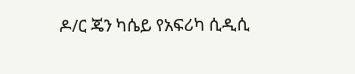ዶ/ር ጄን ካሴይ የአፍሪካ ሲዲሲ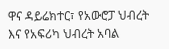ዋና ዳይሬክተር፣ የአውሮፓ ህብረት እና የአፍሪካ ህብረት አባል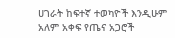ሀገራት ከፍተኛ ተወካዮች እንዲሁም አለም አቀፍ የጤና አጋሮች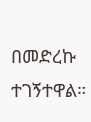በመድረኩ ተገኝተዋል።